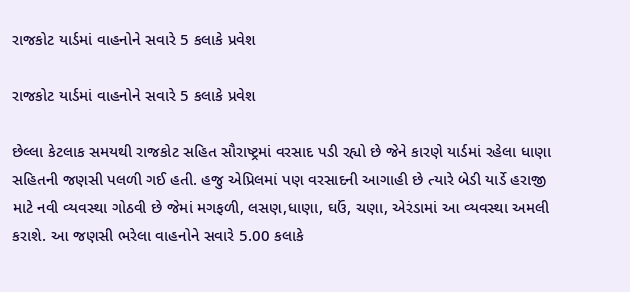રાજકોટ યાર્ડમાં વાહનોને સવારે 5 કલાકે પ્રવેશ

રાજકોટ યાર્ડમાં વાહનોને સવારે 5 કલાકે પ્રવેશ

છેલ્લા કેટલાક સમયથી રાજકોટ સહિત સૌરાષ્ટ્રમાં વરસાદ પડી રહ્યો છે જેને કારણે યાર્ડમાં રહેલા ધાણા સહિતની જણસી પલળી ગઈ હતી. હજુ એપ્રિલમાં પણ વરસાદની આગાહી છે ત્યારે બેડી યાર્ડે હરાજી માટે નવી વ્યવસ્થા ગોઠવી છે જેમાં મગફળી, લસણ,ધાણા, ઘઉં, ચણા, એરંડામાં આ વ્યવસ્થા અમલી કરાશે. આ જણસી ભરેલા વાહનોને સવારે 5.00 કલાકે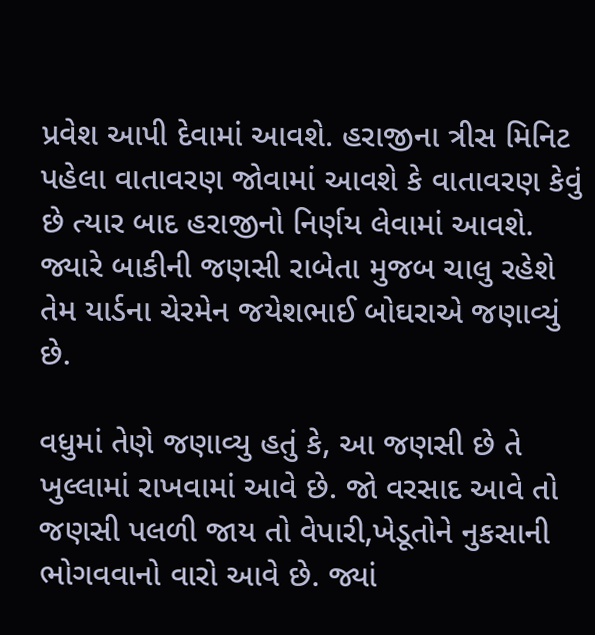પ્રવેશ આપી દેવામાં આવશે. હરાજીના ત્રીસ મિનિટ પહેલા વાતાવરણ જોવામાં આવશે કે વાતાવરણ કેવું છે ત્યાર બાદ હરાજીનો નિર્ણય લેવામાં આવશે. જ્યારે બાકીની જણસી રાબેતા મુજબ ચાલુ રહેશે તેમ યાર્ડના ચેરમેન જયેશભાઈ બોઘરાએ જણાવ્યું છે.

વધુમાં તેણે જણાવ્યુ હતું કે, આ જણસી છે તે ખુલ્લામાં રાખવામાં આવે છે. જો વરસાદ આવે તો જણસી પલળી જાય તો વેપારી,ખેડૂતોને નુકસાની ભોગવવાનો વારો આવે છે. જ્યાં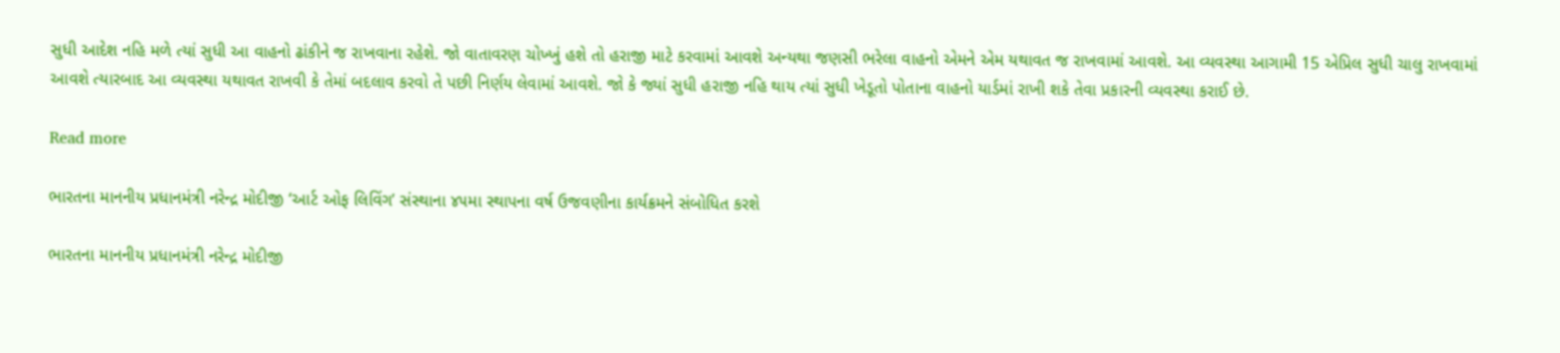સુધી આદેશ નહિ મળે ત્યાં સુધી આ વાહનો ઢાંકીને જ રાખવાના રહેશે. જો વાતાવરણ ચોખ્ખું હશે તો હરાજી માટે કરવામાં આવશે અન્યથા જણસી ભરેલા વાહનો એમને એમ યથાવત જ રાખવામાં આવશે. આ વ્યવસ્થા આગામી 15 એપ્રિલ સુધી ચાલુ રાખવામાં આવશે ત્યારબાદ આ વ્યવસ્થા યથાવત રાખવી કે તેમાં બદલાવ કરવો તે પછી નિર્ણય લેવામાં આવશે. જો કે જ્યાં સુધી હરાજી નહિ થાય ત્યાં સુધી ખેડૂતો પોતાના વાહનો યાર્ડમાં રાખી શકે તેવા પ્રકારની વ્યવસ્થા કરાઈ છે.

Read more

ભારતના માનનીય પ્રધાનમંત્રી નરેન્દ્ર મોદીજી ‘આર્ટ ઓફ લિવિંગ’ સંસ્થાના ૪૫મા સ્થાપના વર્ષ ઉજવણીના કાર્યક્રમને સંબોધિત કરશે

ભારતના માનનીય પ્રધાનમંત્રી નરેન્દ્ર મોદીજી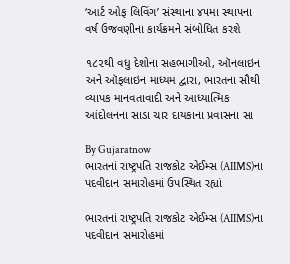‘આર્ટ ઓફ લિવિંગ’ સંસ્થાના ૪૫મા સ્થાપના વર્ષ ઉજવણીના કાર્યક્રમને સંબોધિત કરશે

૧૮૨થી વધુ દેશોના સહભાગીઓ, ઑનલાઇન અને ઑફલાઇન માધ્યમ દ્વારા, ભારતના સૌથી વ્યાપક માનવતાવાદી અને આધ્યાત્મિક આંદોલનના સાડા ચાર દાયકાના પ્રવાસના સા

By Gujaratnow
ભારતનાં રાષ્ટ્રપતિ રાજકોટ એઈમ્સ (AIIMS)ના પદવીદાન સમારોહમાં ઉપસ્થિત રહ્યાં

ભારતનાં રાષ્ટ્રપતિ રાજકોટ એઈમ્સ (AIIMS)ના પદવીદાન સમારોહમાં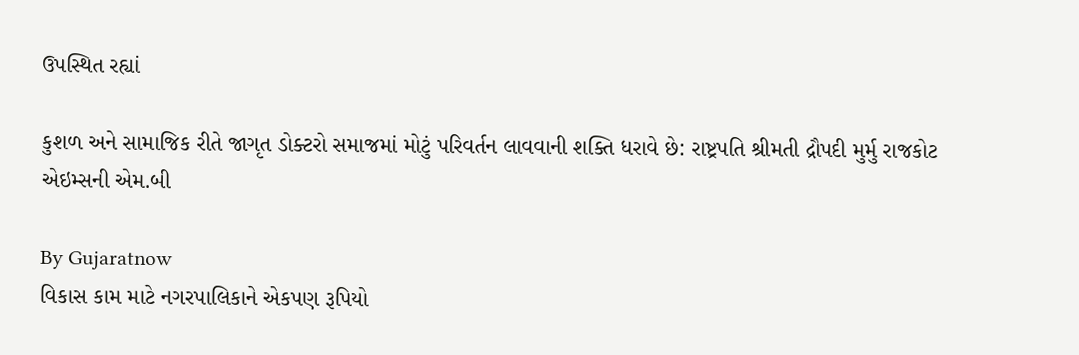ઉપસ્થિત રહ્યાં

કુશળ અને સામાજિક રીતે જાગૃત ડોક્ટરો સમાજમાં મોટું પરિવર્તન લાવવાની શક્તિ ધરાવે છે: રાષ્ટ્રપતિ શ્રીમતી દ્રૌપદી મુર્મુ રાજકોટ એઇમ્સની એમ.બી

By Gujaratnow
વિકાસ કામ માટે નગરપાલિકાને એકપણ રૂપિયો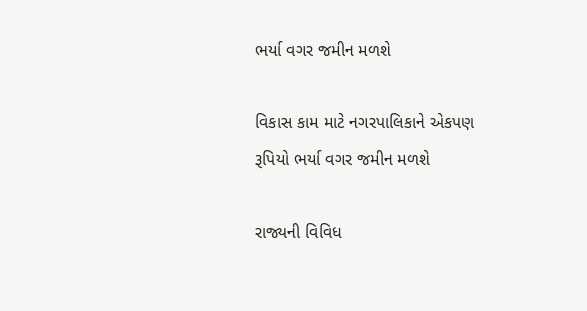ભર્યા વગર જમીન મળશે

વિકાસ કામ માટે નગરપાલિકાને એકપણ રૂપિયો ભર્યા વગર જમીન મળશે

રાજ્યની વિવિધ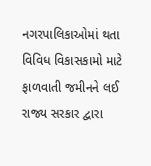નગરપાલિકાઓમાં થતા વિવિધ વિકાસકામો માટે ફાળવાતી જમીનને લઈ રાજ્ય સરકાર દ્વારા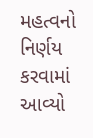મહત્વનો નિર્ણય કરવામાં આવ્યો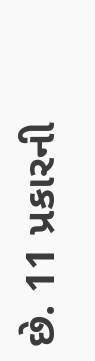છે. 11 પ્રકારની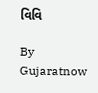વિવિ

By Gujaratnow